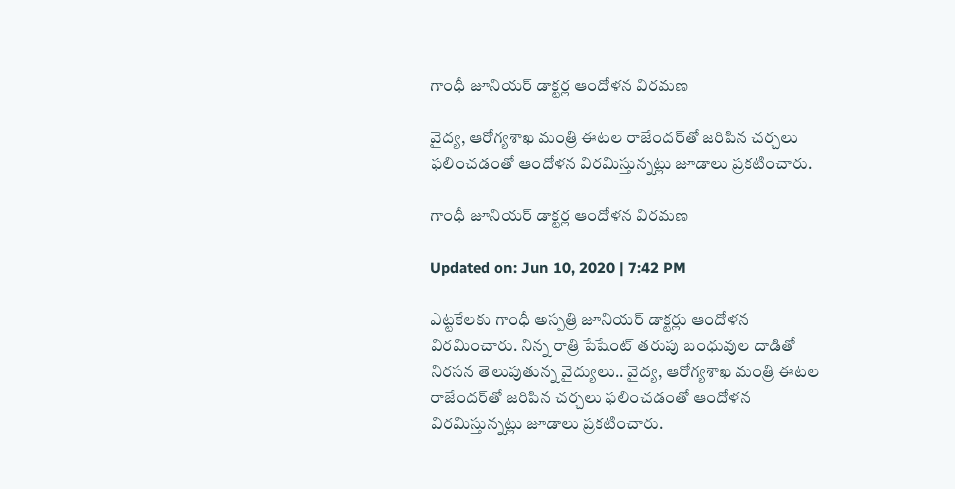గాంధీ జూనియర్ డాక్టర్ల ఆందోళన విరమణ

వైద్య, ఆరోగ్యశాఖ మంత్రి ఈటల రాజేందర్‌తో జరిపిన చర్చలు ఫలించడంతో ఆందోళన విరమిస్తున్నట్లు జూడాలు ప్రకటించారు.

గాంధీ జూనియర్ డాక్టర్ల ఆందోళన విరమణ

Updated on: Jun 10, 2020 | 7:42 PM

ఎట్టకేలకు గాంధీ అస్పత్రి జూనియర్ డాక్టర్లు ఆందోళన విరమించారు. నిన్న రాత్రి పేషేంట్ తరుపు బంధువుల దాడితో నిరసన తెలుపుతున్న వైద్యులు.. వైద్య, ఆరోగ్యశాఖ మంత్రి ఈటల రాజేందర్‌తో జరిపిన చర్చలు ఫలించడంతో ఆందోళన విరమిస్తున్నట్లు జూడాలు ప్రకటించారు.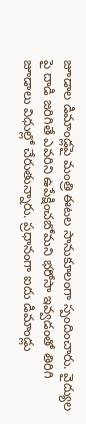జూడాల డిమాండ్లపై మంత్రి ఈటల సానుకూలంగా స్పందించారు. వైద్యుల పై దాడి జరిగితే ఎవరిని ఉపేక్షించబోమని భరోసా ఇవ్వడంతో తిరిగి జూడాలు విధుల్లో చేరుతున్నారు. ప్రధానంగా ఐదు డిమాండ్లు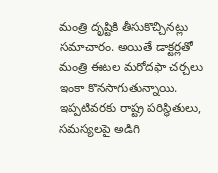మంత్రి దృష్టికి తీసుకొచ్చినట్లు సమాచారం. అయితే డాక్టర్లతో మంత్రి ఈటల మరోదఫా చర్చలు ఇంకా కొనసాగుతున్నాయి. ఇప్పటివరకు రాష్ట్ర పరిస్థితులు, సమస్యలపై అడిగి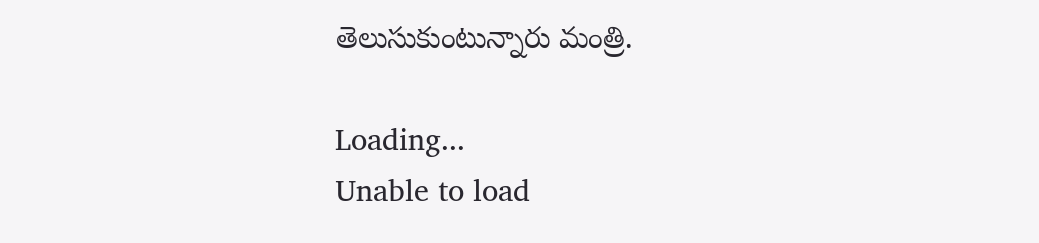తెలుసుకుంటున్నారు మంత్రి.

Loading...
Unable to load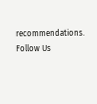recommendations.
Follow Us